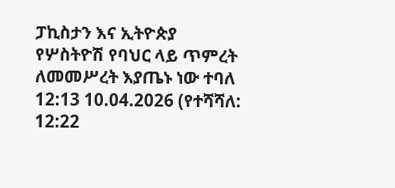ፓኪስታን እና ኢትዮጵያ የሦስትዮሽ የባህር ላይ ጥምረት ለመመሥረት እያጤኑ ነው ተባለ
12:13 10.04.2026 (የተሻሻለ: 12:22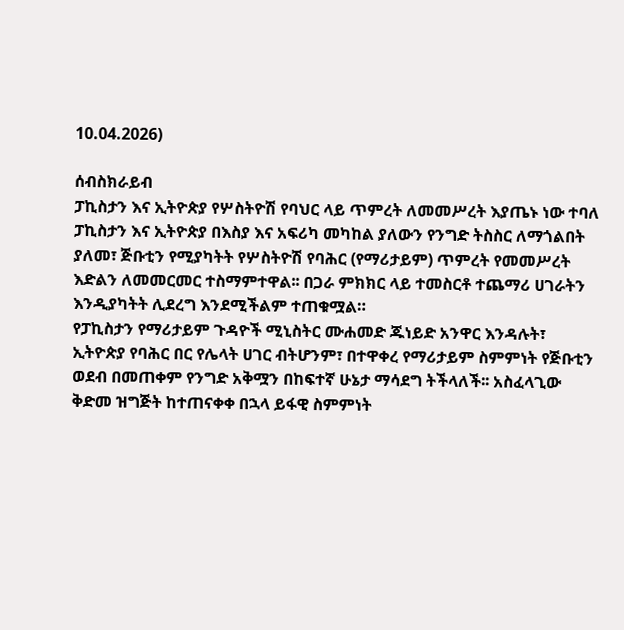10.04.2026)

ሰብስክራይብ
ፓኪስታን እና ኢትዮጵያ የሦስትዮሽ የባህር ላይ ጥምረት ለመመሥረት እያጤኑ ነው ተባለ
ፓኪስታን እና ኢትዮጵያ በእስያ እና አፍሪካ መካከል ያለውን የንግድ ትስስር ለማጎልበት ያለመ፣ ጅቡቲን የሚያካትት የሦስትዮሽ የባሕር (የማሪታይም) ጥምረት የመመሥረት እድልን ለመመርመር ተስማምተዋል፡፡ በጋራ ምክክር ላይ ተመስርቶ ተጨማሪ ሀገራትን እንዲያካትት ሊደረግ እንደሚችልም ተጠቁሟል።
የፓኪስታን የማሪታይም ጉዳዮች ሚኒስትር ሙሐመድ ጁነይድ አንዋር እንዳሉት፣ ኢትዮጵያ የባሕር በር የሌላት ሀገር ብትሆንም፣ በተዋቀረ የማሪታይም ስምምነት የጅቡቲን ወደብ በመጠቀም የንግድ አቅሟን በከፍተኛ ሁኔታ ማሳደግ ትችላለች፡፡ አስፈላጊው ቅድመ ዝግጅት ከተጠናቀቀ በኋላ ይፋዊ ስምምነት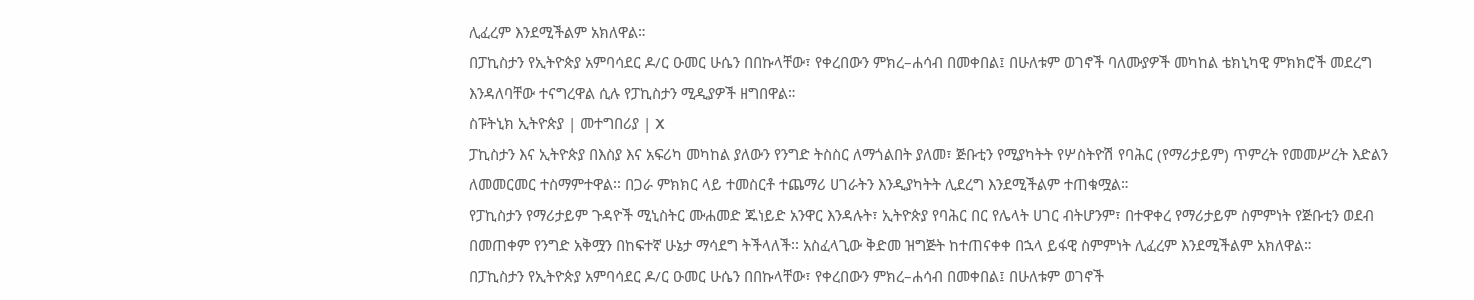ሊፈረም እንደሚችልም አክለዋል።
በፓኪስታን የኢትዮጵያ አምባሳደር ዶ/ር ዑመር ሁሴን በበኩላቸው፣ የቀረበውን ምክረ–ሐሳብ በመቀበል፤ በሁለቱም ወገኖች ባለሙያዎች መካከል ቴክኒካዊ ምክክሮች መደረግ እንዳለባቸው ተናግረዋል ሲሉ የፓኪስታን ሚዲያዎች ዘግበዋል።
ስፑትኒክ ኢትዮጵያ | መተግበሪያ | X
ፓኪስታን እና ኢትዮጵያ በእስያ እና አፍሪካ መካከል ያለውን የንግድ ትስስር ለማጎልበት ያለመ፣ ጅቡቲን የሚያካትት የሦስትዮሽ የባሕር (የማሪታይም) ጥምረት የመመሥረት እድልን ለመመርመር ተስማምተዋል፡፡ በጋራ ምክክር ላይ ተመስርቶ ተጨማሪ ሀገራትን እንዲያካትት ሊደረግ እንደሚችልም ተጠቁሟል።
የፓኪስታን የማሪታይም ጉዳዮች ሚኒስትር ሙሐመድ ጁነይድ አንዋር እንዳሉት፣ ኢትዮጵያ የባሕር በር የሌላት ሀገር ብትሆንም፣ በተዋቀረ የማሪታይም ስምምነት የጅቡቲን ወደብ በመጠቀም የንግድ አቅሟን በከፍተኛ ሁኔታ ማሳደግ ትችላለች፡፡ አስፈላጊው ቅድመ ዝግጅት ከተጠናቀቀ በኋላ ይፋዊ ስምምነት ሊፈረም እንደሚችልም አክለዋል።
በፓኪስታን የኢትዮጵያ አምባሳደር ዶ/ር ዑመር ሁሴን በበኩላቸው፣ የቀረበውን ምክረ–ሐሳብ በመቀበል፤ በሁለቱም ወገኖች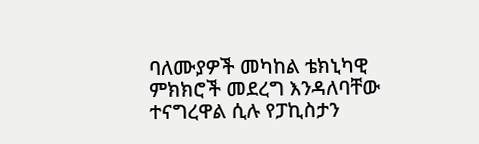ባለሙያዎች መካከል ቴክኒካዊ ምክክሮች መደረግ እንዳለባቸው ተናግረዋል ሲሉ የፓኪስታን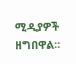ሚዲያዎች ዘግበዋል።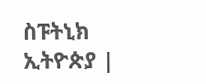ስፑትኒክ ኢትዮጵያ |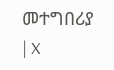መተግበሪያ | X